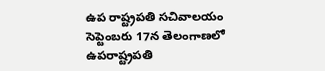ఉప రాష్ట్రపతి సచివాలయం
సెప్టెంబరు 17న తెలంగాణలో ఉపరాష్ట్రపతి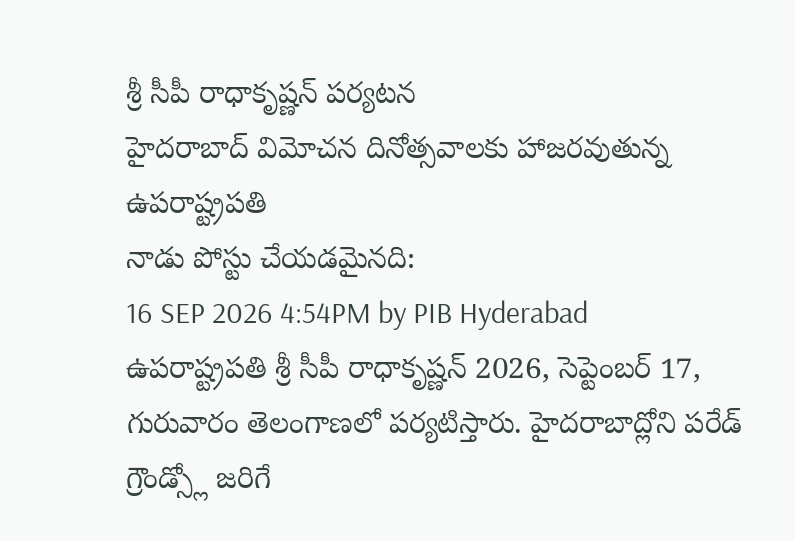శ్రీ సీపీ రాధాకృష్ణన్ పర్యటన
హైదరాబాద్ విమోచన దినోత్సవాలకు హాజరవుతున్న ఉపరాష్ట్రపతి
నాడు పోస్టు చేయడమైనది:
16 SEP 2026 4:54PM by PIB Hyderabad
ఉపరాష్ట్రపతి శ్రీ సీపీ రాధాకృష్ణన్ 2026, సెప్టెంబర్ 17, గురువారం తెలంగాణలో పర్యటిస్తారు. హైదరాబాద్లోని పరేడ్ గ్రౌండ్స్లో జరిగే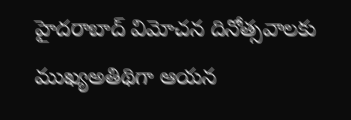హైదరాబాద్ విమోచన దినోత్సవాలకు ముఖ్యఅతిథిగా ఆయన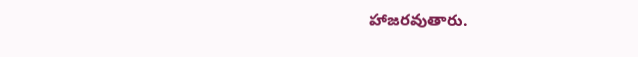హాజరవుతారు.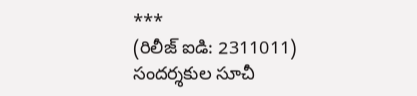***
(రిలీజ్ ఐడి: 2311011)
సందర్శకుల సూచీ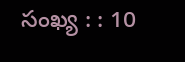సంఖ్య : : 10